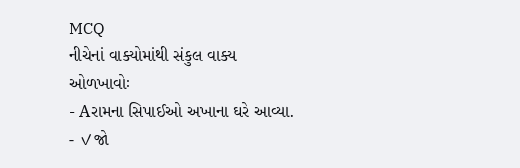MCQ
નીચેનાં વાક્યોમાંથી સંકુલ વાક્ય ઓળખાવોઃ
- Aરામના સિપાઈઓ અખાના ઘરે આવ્યા.
- ✓જો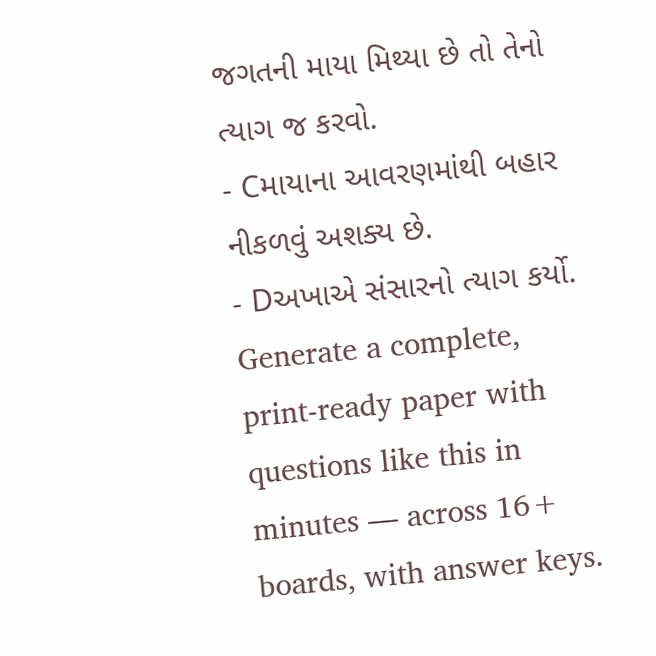જગતની માયા મિથ્યા છે તો તેનો ત્યાગ જ કરવો.
- Cમાયાના આવરણમાંથી બહાર નીકળવું અશક્ય છે.
- Dઅખાએ સંસારનો ત્યાગ કર્યો.
Generate a complete, print-ready paper with questions like this in minutes — across 16+ boards, with answer keys.